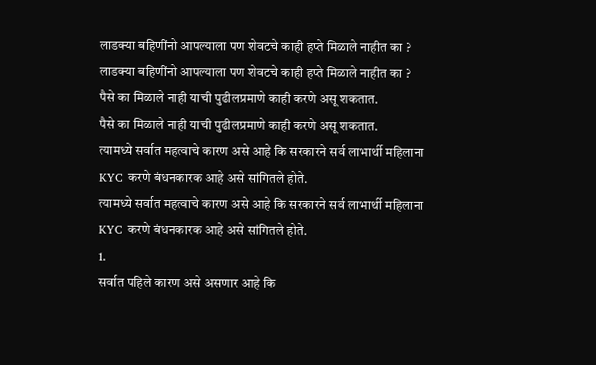लाडक्या बहिणींनो आपल्याला पण शेवटचे काही हप्ते मिळाले नाहीत का ?
लाडक्या बहिणींनो आपल्याला पण शेवटचे काही हप्ते मिळाले नाहीत का ?
पैसे का मिळाले नाही याची पुढीलप्रमाणे काही करणे असू शकतात.
पैसे का मिळाले नाही याची पुढीलप्रमाणे काही करणे असू शकतात.
त्यामध्ये सर्वात महत्वाचे कारण असे आहे कि सरकारने सर्व लाभार्थी महिलाना KYC करणे बंधनकारक आहे असे सांगितले होते.
त्यामध्ये सर्वात महत्वाचे कारण असे आहे कि सरकारने सर्व लाभार्थी महिलाना KYC करणे बंधनकारक आहे असे सांगितले होते.
1.
सर्वात पहिले कारण असे असणार आहे कि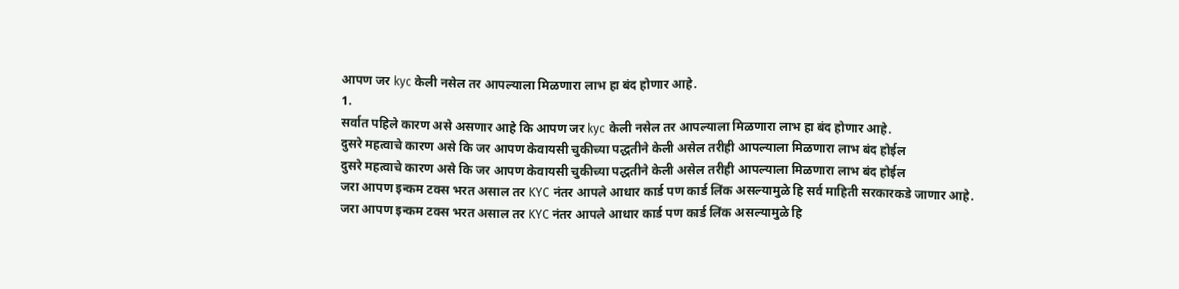आपण जर kyc केली नसेल तर आपल्याला मिळणारा लाभ हा बंद होणार आहे.
1.
सर्वात पहिले कारण असे असणार आहे कि आपण जर kyc केली नसेल तर आपल्याला मिळणारा लाभ हा बंद होणार आहे.
दुसरे महत्वाचे कारण असे कि जर आपण केवायसी चुकीच्या पद्धतीने केली असेल तरीही आपल्याला मिळणारा लाभ बंद होईल
दुसरे महत्वाचे कारण असे कि जर आपण केवायसी चुकीच्या पद्धतीने केली असेल तरीही आपल्याला मिळणारा लाभ बंद होईल
जरा आपण इन्कम टक्स भरत असाल तर KYC नंतर आपले आधार कार्ड पण कार्ड लिंक असल्यामुळे हि सर्व माहिती सरकारकडे जाणार आहे.
जरा आपण इन्कम टक्स भरत असाल तर KYC नंतर आपले आधार कार्ड पण कार्ड लिंक असल्यामुळे हि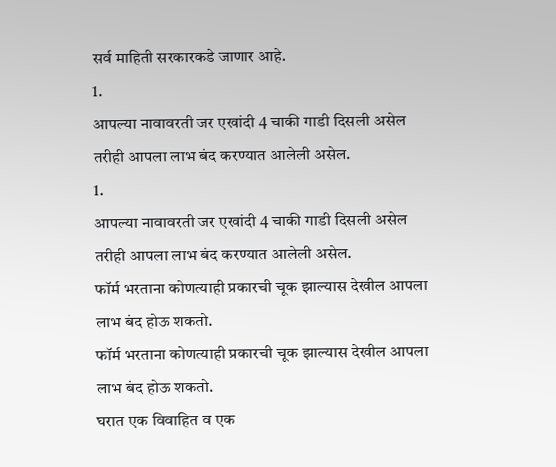सर्व माहिती सरकारकडे जाणार आहे.
1.
आपल्या नावावरती जर एखांदी 4 चाकी गाडी दिसली असेल तरीही आपला लाभ बंद करण्यात आलेली असेल.
1.
आपल्या नावावरती जर एखांदी 4 चाकी गाडी दिसली असेल तरीही आपला लाभ बंद करण्यात आलेली असेल.
फॉर्म भरताना कोणत्याही प्रकारची चूक झाल्यास देखील आपला लाभ बंद होऊ शकतो.
फॉर्म भरताना कोणत्याही प्रकारची चूक झाल्यास देखील आपला लाभ बंद होऊ शकतो.
घरात एक विवाहित व एक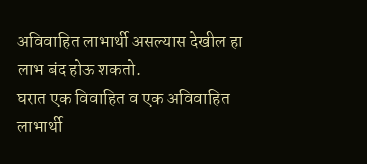अविवाहित लाभार्थी असल्यास देखील हा लाभ बंद होऊ शकतो.
घरात एक विवाहित व एक अविवाहित लाभार्थी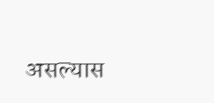असल्यास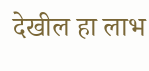देखील हा लाभ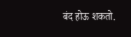बंद होऊ शकतो.